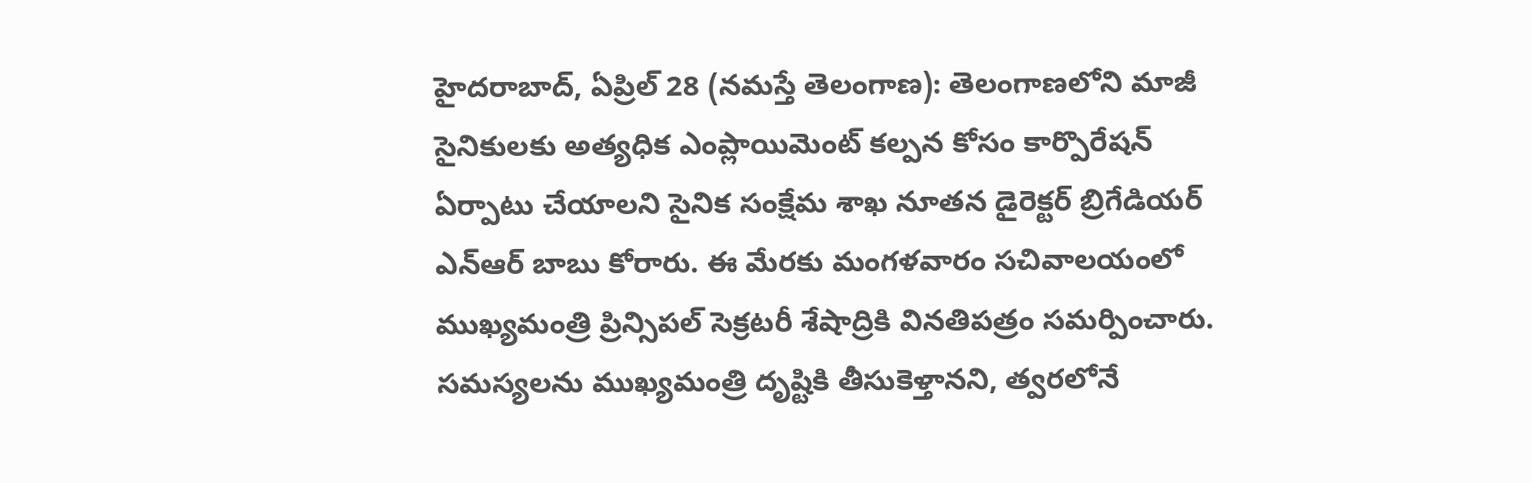హైదరాబాద్, ఏప్రిల్ 28 (నమస్తే తెలంగాణ): తెలంగాణలోని మాజీ సైనికులకు అత్యధిక ఎంప్లాయిమెంట్ కల్పన కోసం కార్పొరేషన్ ఏర్పాటు చేయాలని సైనిక సంక్షేమ శాఖ నూతన డైరెక్టర్ బ్రిగేడియర్ ఎన్ఆర్ బాబు కోరారు. ఈ మేరకు మంగళవారం సచివాలయంలో ముఖ్యమంత్రి ప్రిన్సిపల్ సెక్రటరీ శేషాద్రికి వినతిపత్రం సమర్పించారు.
సమస్యలను ముఖ్యమంత్రి దృష్టికి తీసుకెళ్తానని, త్వరలోనే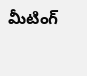మీటింగ్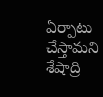ఏర్పాటు చేస్తామని శేషాద్రి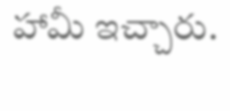హామీ ఇచ్చారు.